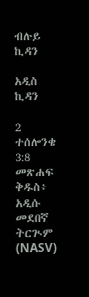ብሉይ ኪዳን

አዲስ ኪዳን

2 ተሰሎንቄ 3:8 መጽሐፍ ቅዱስ፥ አዲሱ መደበኛ ትርጒም (NASV)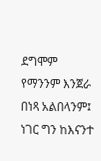ደግሞም የማንንም እንጀራ በነጻ አልበላንም፤ ነገር ግን ከእናንተ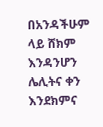በአንዳችሁም ላይ ሸክም እንዳንሆን ሌሊትና ቀን እንደክምና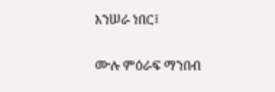እንሠራ ነበር፤

ሙሉ ምዕራፍ ማንበብ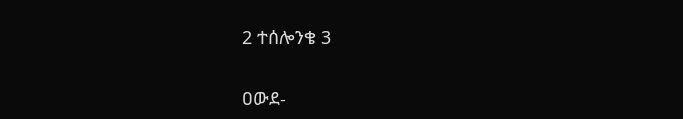2 ተሰሎንቄ 3

ዐውደ-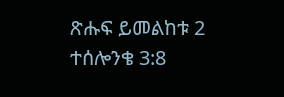ጽሑፍ ይመልከቱ 2 ተሰሎንቄ 3:8